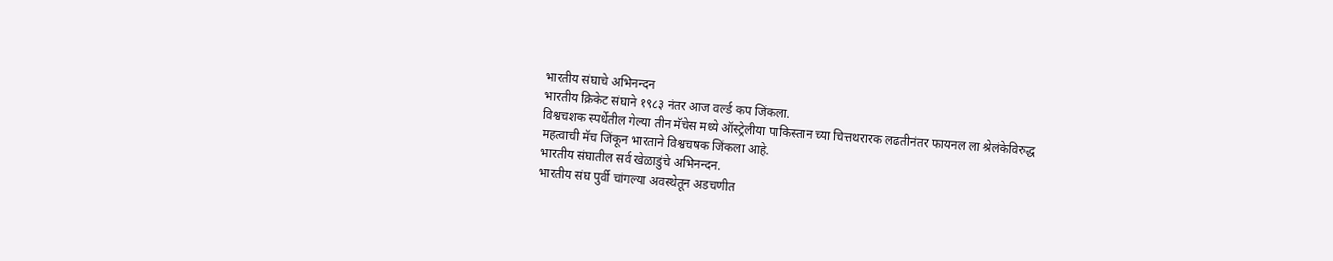भारतीय संघाचे अभिनन्दन
भारतीय क्रिकेट संघाने १९८३ नंतर आज वर्ल्ड कप जिंकला.
विश्वचशक स्पर्धेतील गेल्या तीन मॅचेस मध्ये ऑस्ट्रेलीया पाकिस्तान च्या चित्तथरारक लढतीनंतर फायनल ला श्रेलंकेविरुद्ध महत्वाची मॅच जिंकून भारताने विश्वचषक जिंकला आहे.
भारतीय संघातील सर्व खेळाडुंचे अभिनन्दन.
भारतीय संघ पुर्वी चांगल्या अवस्थेतून अडचणीत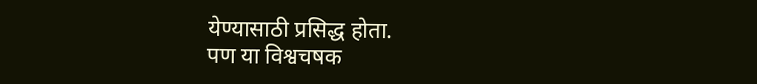येण्यासाठी प्रसिद्ध होता.
पण या विश्वचषक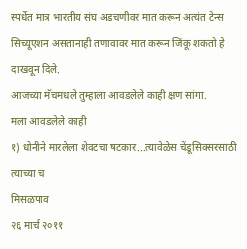स्पर्धेत मात्र भारतीय संघ अडचणीवर मात करून अत्यंत टेन्स सिच्यूएशन असतानाही तणावावर मात करून जिंकू शकतो हे दाखवून दिले.
आजच्या मॅचमधले तुम्हाला आवडलेले काही क्षण सांगा.
मला आवडलेले काही
१) धोनीने मारलेला शेवटचा षटकार...त्यावेळेस चेंडूसिक्सरसाठी त्याच्या च
मिसळपाव
२६ मार्च २०११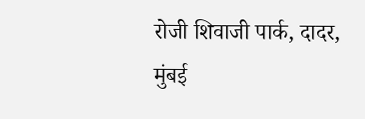रोजी शिवाजी पार्क, दादर, मुंबई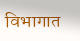विभागात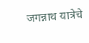जगन्नाथ यात्रेचे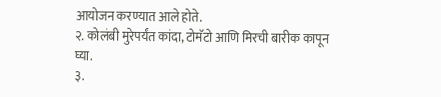आयोजन करण्यात आले होते.
२. कोलंबी मुरेपर्यंत कांदा, टोमॅटो आणि मिरची बारीक कापून घ्या.
३.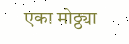एका मोठ्ठ्या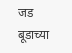जड बूडाच्या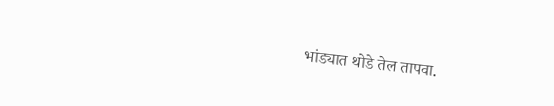भांड्यात थोडे तेल तापवा.